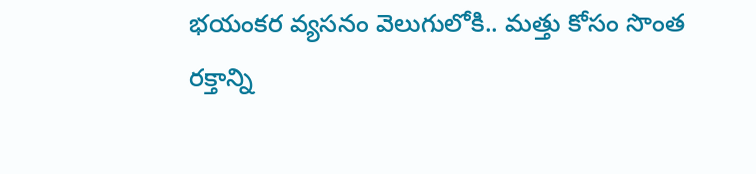భయంకర వ్యసనం వెలుగులోకి.. మత్తు కోసం సొంత రక్తాన్ని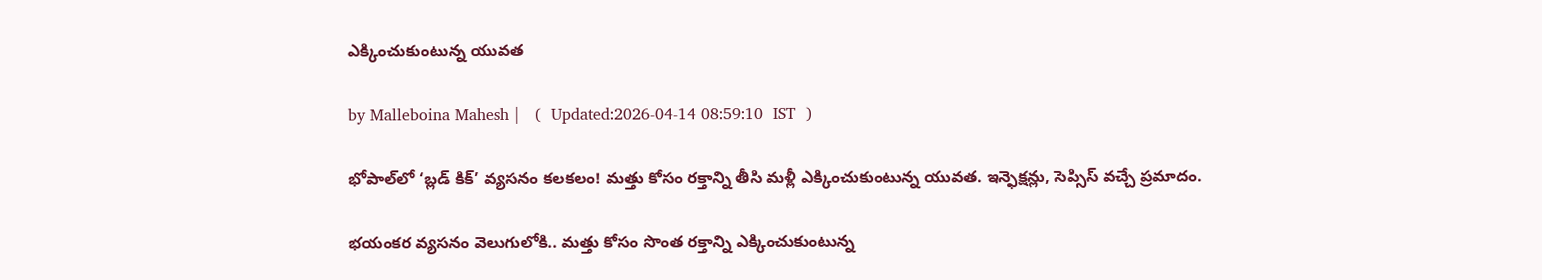ఎక్కించుకుంటున్న యువత

by Malleboina Mahesh |   (  Updated:2026-04-14 08:59:10  IST  )

భోపాల్‌లో ‘బ్లడ్ కిక్’ వ్యసనం కలకలం! మత్తు కోసం రక్తాన్ని తీసి మళ్లీ ఎక్కించుకుంటున్న యువత. ఇన్ఫెక్షన్లు, సెప్సిస్ వచ్చే ప్రమాదం.

భయంకర వ్యసనం వెలుగులోకి.. మత్తు కోసం సొంత రక్తాన్ని ఎక్కించుకుంటున్న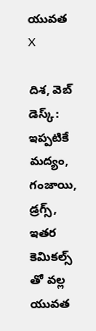యువత
X

దిశ, వెబ్ డెస్క్: ఇప్పటికే మద్యం, గంజాయి, డ్రగ్స్, ఇతర కెమికల్స్ తో వల్ల యువత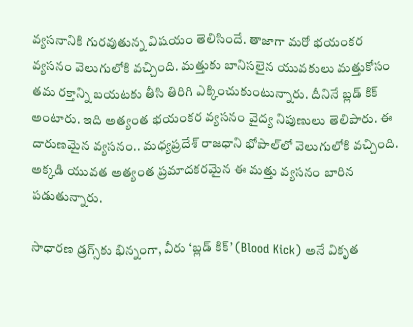వ్యసనానికి గురవుతున్న విషయం తెలిసిందే. తాజాగా మరో భయంకర వ్యసనం వెలుగులోకి వచ్చింది. మత్తుకు బానిసలైన యువకులు మత్తుకోసం తమ రక్తాన్ని బయటకు తీసి తిరిగి ఎక్కించుకుంటున్నారు. దీనినే బ్లడ్ కిక్ అంటారు. ఇది అత్యంత భయంకర వ్యసనం వైద్య నిపుణులు తెలిపారు. ఈ దారుణమైన వ్యసనం.. మధ్యప్రదేశ్ రాజధాని భోపాల్‌లో వెలుగులోకి వచ్చింది. అక్కడి యువత అత్యంత ప్రమాదకరమైన ఈ మత్తు వ్యసనం బారిన పడుతున్నారు.

సాధారణ డ్రగ్స్‌కు భిన్నంగా, వీరు ‘బ్లడ్ కిక్’ (Blood Kick) అనే వికృత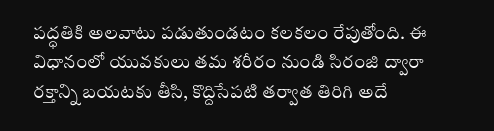పద్ధతికి అలవాటు పడుతుండటం కలకలం రేపుతోంది. ఈ విధానంలో యువకులు తమ శరీరం నుండి సిరంజి ద్వారా రక్తాన్ని బయటకు తీసి, కొద్దిసేపటి తర్వాత తిరిగి అదే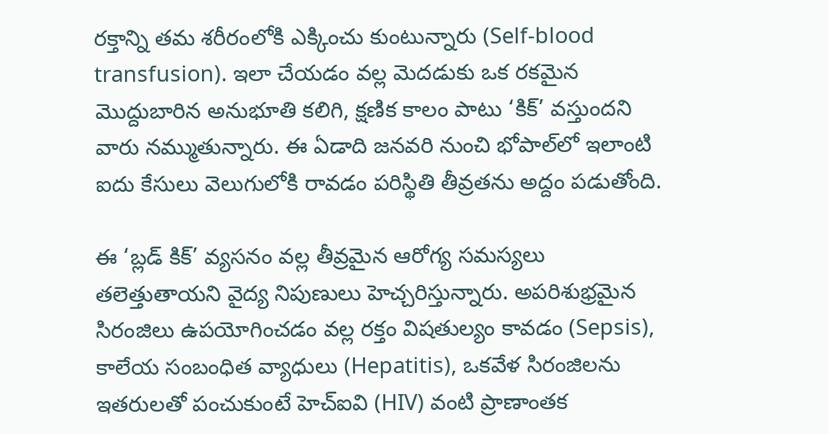రక్తాన్ని తమ శరీరంలోకి ఎక్కించు కుంటున్నారు (Self-blood transfusion). ఇలా చేయడం వల్ల మెదడుకు ఒక రకమైన మొద్దుబారిన అనుభూతి కలిగి, క్షణిక కాలం పాటు ‘కిక్’ వస్తుందని వారు నమ్ముతున్నారు. ఈ ఏడాది జనవరి నుంచి భోపాల్‌లో ఇలాంటి ఐదు కేసులు వెలుగులోకి రావడం పరిస్థితి తీవ్రతను అద్దం పడుతోంది.

ఈ ‘బ్లడ్ కిక్’ వ్యసనం వల్ల తీవ్రమైన ఆరోగ్య సమస్యలు తలెత్తుతాయని వైద్య నిపుణులు హెచ్చరిస్తున్నారు. అపరిశుభ్రమైన సిరంజిలు ఉపయోగించడం వల్ల రక్తం విషతుల్యం కావడం (Sepsis), కాలేయ సంబంధిత వ్యాధులు (Hepatitis), ఒకవేళ సిరంజిలను ఇతరులతో పంచుకుంటే హెచ్ఐవి (HIV) వంటి ప్రాణాంతక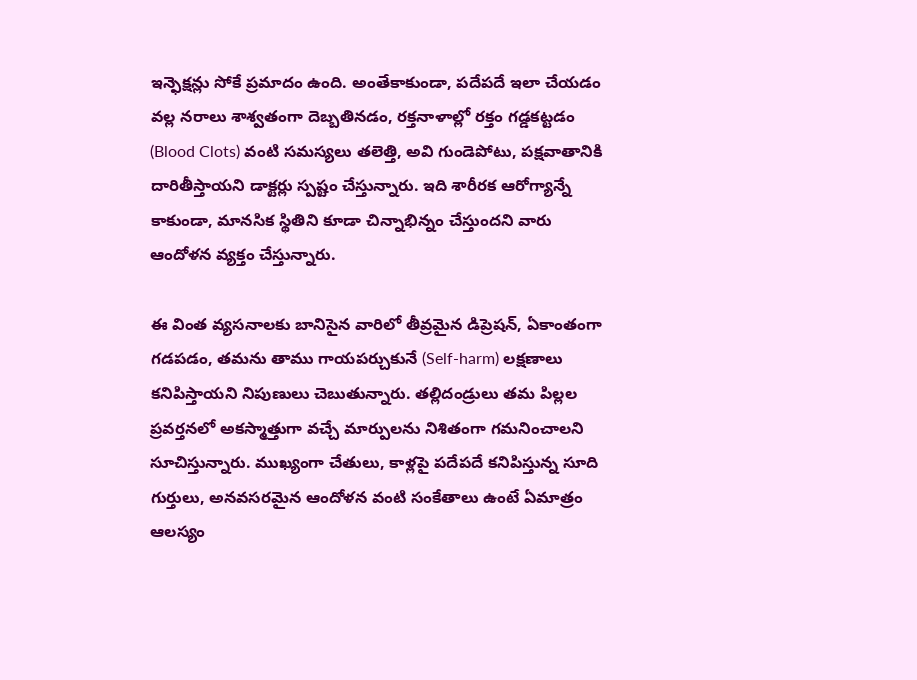ఇన్ఫెక్షన్లు సోకే ప్రమాదం ఉంది. అంతేకాకుండా, పదేపదే ఇలా చేయడం వల్ల నరాలు శాశ్వతంగా దెబ్బతినడం, రక్తనాళాల్లో రక్తం గడ్డకట్టడం (Blood Clots) వంటి సమస్యలు తలెత్తి, అవి గుండెపోటు, పక్షవాతానికి దారితీస్తాయని డాక్టర్లు స్పష్టం చేస్తున్నారు. ఇది శారీరక ఆరోగ్యాన్నే కాకుండా, మానసిక స్థితిని కూడా చిన్నాభిన్నం చేస్తుందని వారు ఆందోళన వ్యక్తం చేస్తున్నారు.

ఈ వింత వ్యసనాలకు బానిసైన వారిలో తీవ్రమైన డిప్రెషన్, ఏకాంతంగా గడపడం, తమను తాము గాయపర్చుకునే (Self-harm) లక్షణాలు కనిపిస్తాయని నిపుణులు చెబుతున్నారు. తల్లిదండ్రులు తమ పిల్లల ప్రవర్తనలో అకస్మాత్తుగా వచ్చే మార్పులను నిశితంగా గమనించాలని సూచిస్తున్నారు. ముఖ్యంగా చేతులు, కాళ్లపై పదేపదే కనిపిస్తున్న సూది గుర్తులు, అనవసరమైన ఆందోళన వంటి సంకేతాలు ఉంటే ఏమాత్రం ఆలస్యం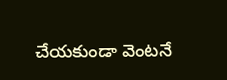చేయకుండా వెంటనే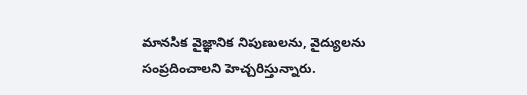మానసిక వైజ్ఞానిక నిపుణులను, వైద్యులను సంప్రదించాలని హెచ్చరిస్తున్నారు.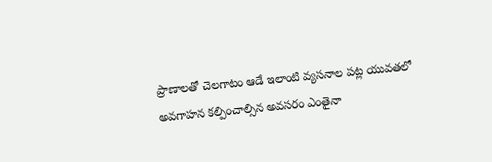ప్రాణాలతో చెలగాటం ఆడే ఇలాంటి వ్యసనాల పట్ల యువతలో అవగాహన కల్పించాల్సిన అవసరం ఎంతైనా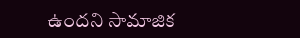ఉందని సామాజిక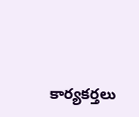కార్యకర్తలు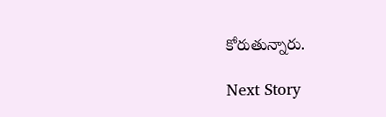కోరుతున్నారు.

Next Story